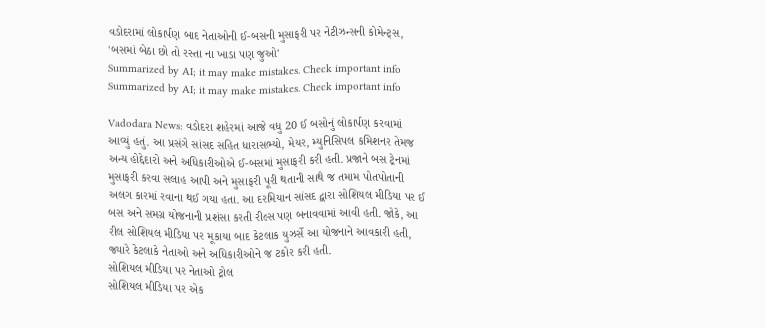વડોદરામાં લોકાર્પણ બાદ નેતાઓની ઈ-બસની મુસાફરી પર નેટીઝન્સની કોમેન્ટ્સ, 'બસમાં બેઠા છો તો રસ્તા ના ખાડા પણ જુઓ'
Summarized by AI; it may make mistakes. Check important info
Summarized by AI; it may make mistakes. Check important info

Vadodara News: વડોદરા શહેરમાં આજે વધુ 20 ઈ બસોનું લોકાર્પણ કરવામાં આવ્યું હતું. આ પ્રસંગે સાંસદ સહિત ધારાસભ્યો, મેયર, મ્યુનિસિપલ કમિશનર તેમજ અન્ય હોદ્દેદારો અને અધિકારીઓએ ઈ-બસમાં મુસાફરી કરી હતી. પ્રજાને બસ ટ્રેનમાં મુસાફરી કરવા સલાહ આપી અને મુસાફરી પૂરી થતાની સાથે જ તમામ પોતપોતાની અલગ કારમાં રવાના થઈ ગયા હતા. આ દરમિયાન સાંસદ દ્વારા સોશિયલ મીડિયા પર ઈ બસ અને સમગ્ર યોજનાની પ્રશંસા કરતી રીલ્સ પણ બનાવવામાં આવી હતી. જોકે, આ રીલ સોશિયલ મીડિયા પર મૂકાયા બાદ કેટલાક યુઝર્સે આ યોજનાને આવકારી હતી, જ્યારે કેટલાકે નેતાઓ અને અધિકારીઓને જ ટકોર કરી હતી.
સોશિયલ મીડિયા પર નેતાઓ ટ્રોલ
સોશિયલ મીડિયા પર એક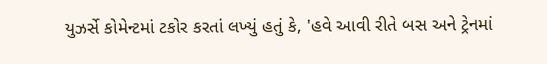યુઝર્સે કોમેન્ટમાં ટકોર કરતાં લખ્યું હતું કે, 'હવે આવી રીતે બસ અને ટ્રેનમાં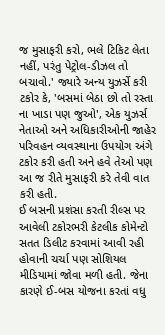જ મુસાફરી કરો, ભલે ટિકિટ લેતા નહીં, પરંતુ પેટ્રોલ-ડીઝલ તો બચાવો.' જ્યારે અન્ય યુઝર્સે કરી ટકોર કે, 'બસમાં બેઠા છો તો રસ્તા ના ખાડા પણ જુઓ', એક યુઝર્સ નેતાઓ અને અધિકારીઓની જાહેર પરિવહન વ્યવસ્થાના ઉપયોગ અંગે ટકોર કરી હતી અને હવે તેઓ પણ આ જ રીતે મુસાફરી કરે તેવી વાત કરી હતી.
ઈ બસની પ્રશંસા કરતી રીલ્સ પર આવેલી ટકોરભરી કેટલીક કોમેન્ટો સતત ડિલીટ કરવામાં આવી રહી હોવાની ચર્ચા પણ સોશિયલ મીડિયામાં જોવા મળી હતી. જેના કારણે ઈ-બસ યોજના કરતાં વધુ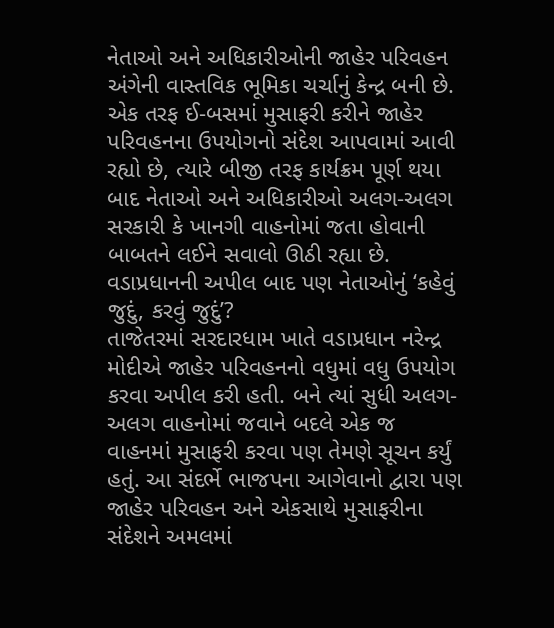નેતાઓ અને અધિકારીઓની જાહેર પરિવહન અંગેની વાસ્તવિક ભૂમિકા ચર્ચાનું કેન્દ્ર બની છે. એક તરફ ઈ-બસમાં મુસાફરી કરીને જાહેર પરિવહનના ઉપયોગનો સંદેશ આપવામાં આવી રહ્યો છે, ત્યારે બીજી તરફ કાર્યક્રમ પૂર્ણ થયા બાદ નેતાઓ અને અધિકારીઓ અલગ-અલગ સરકારી કે ખાનગી વાહનોમાં જતા હોવાની બાબતને લઈને સવાલો ઊઠી રહ્યા છે.
વડાપ્રધાનની અપીલ બાદ પણ નેતાઓનું ‘કહેવું જુદું, કરવું જુદું’?
તાજેતરમાં સરદારધામ ખાતે વડાપ્રધાન નરેન્દ્ર મોદીએ જાહેર પરિવહનનો વધુમાં વધુ ઉપયોગ કરવા અપીલ કરી હતી. બને ત્યાં સુધી અલગ-અલગ વાહનોમાં જવાને બદલે એક જ વાહનમાં મુસાફરી કરવા પણ તેમણે સૂચન કર્યું હતું. આ સંદર્ભે ભાજપના આગેવાનો દ્વારા પણ જાહેર પરિવહન અને એકસાથે મુસાફરીના સંદેશને અમલમાં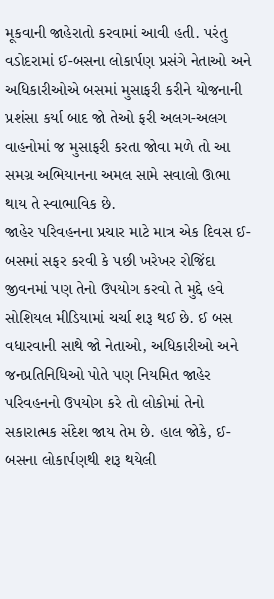મૂકવાની જાહેરાતો કરવામાં આવી હતી. પરંતુ વડોદરામાં ઈ-બસના લોકાર્પણ પ્રસંગે નેતાઓ અને અધિકારીઓએ બસમાં મુસાફરી કરીને યોજનાની પ્રશંસા કર્યા બાદ જો તેઓ ફરી અલગ-અલગ વાહનોમાં જ મુસાફરી કરતા જોવા મળે તો આ સમગ્ર અભિયાનના અમલ સામે સવાલો ઊભા થાય તે સ્વાભાવિક છે.
જાહેર પરિવહનના પ્રચાર માટે માત્ર એક દિવસ ઈ-બસમાં સફર કરવી કે પછી ખરેખર રોજિંદા જીવનમાં પણ તેનો ઉપયોગ કરવો તે મુદ્દે હવે સોશિયલ મીડિયામાં ચર્ચા શરૂ થઈ છે. ઈ બસ વધારવાની સાથે જો નેતાઓ, અધિકારીઓ અને જનપ્રતિનિધિઓ પોતે પણ નિયમિત જાહેર પરિવહનનો ઉપયોગ કરે તો લોકોમાં તેનો સકારાત્મક સંદેશ જાય તેમ છે. હાલ જોકે, ઈ-બસના લોકાર્પણથી શરૂ થયેલી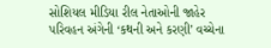સોશિયલ મીડિયા રીલ નેતાઓની જાહેર પરિવહન અંગેની ‘કથની અને કરણી’ વચ્ચેના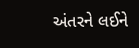અંતરને લઈને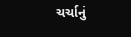ચર્ચાનું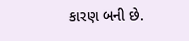કારણ બની છે.